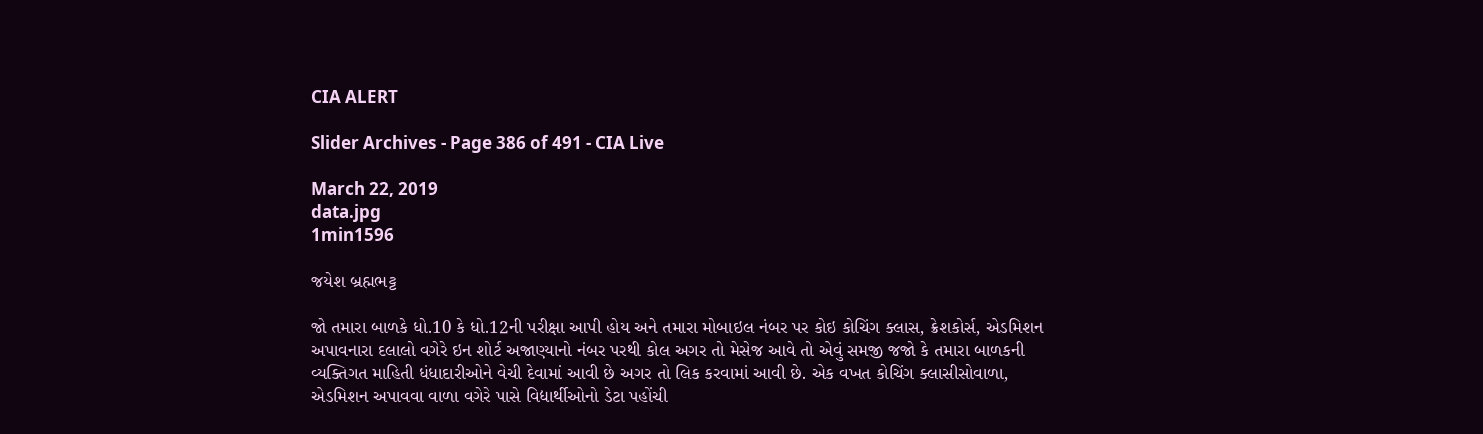CIA ALERT

Slider Archives - Page 386 of 491 - CIA Live

March 22, 2019
data.jpg
1min1596

જયેશ બ્રહ્મભટ્ટ

જો તમારા બાળકે ધો.10 કે ધો.12ની પરીક્ષા આપી હોય અને તમારા મોબાઇલ નંબર પર કોઇ કોચિંગ ક્લાસ, ક્રેશકોર્સ, એડમિશન અપાવનારા દલાલો વગેરે ઇન શોર્ટ અજાણ્યાનો નંબર પરથી કોલ અગર તો મેસેજ આવે તો એવું સમજી જજો કે તમારા બાળકની વ્યક્તિગત માહિતી ધંધાદારીઓને વેચી દેવામાં આવી છે અગર તો લિક કરવામાં આવી છે. એક વખત કોચિંગ ક્લાસીસોવાળા, એડમિશન અપાવવા વાળા વગેરે પાસે વિદ્યાર્થીઓનો ડેટા પહોંચી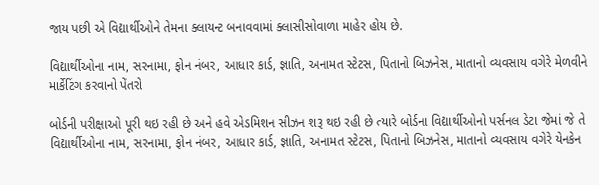જાય પછી એ વિદ્યાર્થીઓને તેમના ક્લાયન્ટ બનાવવામાં ક્લાસીસોવાળા માહેર હોય છે.

વિદ્યાર્થીઓના નામ, સરનામા, ફોન નંબર, આધાર કાર્ડ, જ્ઞાતિ, અનામત સ્ટેટસ, પિતાનો બિઝનેસ, માતાનો વ્યવસાય વગેરે મેળવીને માર્કેટિંગ કરવાનો પેંતરો

બોર્ડની પરીક્ષાઓ પૂરી થઇ રહી છે અને હવે એડમિશન સીઝન શરૂ થઇ રહી છે ત્યારે બોર્ડના વિદ્યાર્થીઓનો પર્સનલ ડેટા જેમાં જે તે વિદ્યાર્થીઓના નામ, સરનામા, ફોન નંબર, આધાર કાર્ડ, જ્ઞાતિ, અનામત સ્ટેટસ, પિતાનો બિઝનેસ, માતાનો વ્યવસાય વગેરે યેનકેન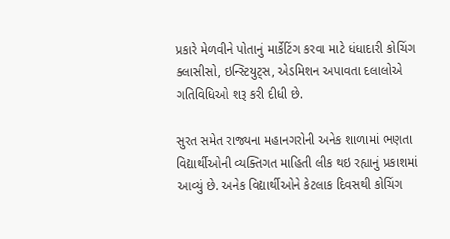પ્રકારે મેળવીને પોતાનું માર્કેટિંગ કરવા માટે ધંધાદારી કોચિંગ ક્લાસીસો, ઇન્સ્ટિયુટ્સ, એડમિશન અપાવતા દલાલોએ ગતિવિધિઓ શરૂ કરી દીધી છે.

સુરત સમેત રાજ્યના મહાનગરોની અનેક શાળામાં ભણતા વિદ્યાર્થીઓની વ્યક્તિગત માહિતી લીક થઇ રહ્યાનું પ્રકાશમાં આવ્યું છે. અનેક વિદ્યાર્થીઓને કેટલાક દિવસથી કોચિંગ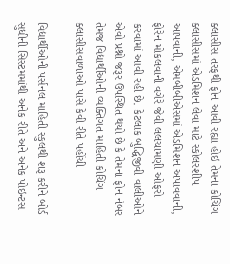ક્લાસીસ તરફથી ફોન આવી રહ્યા હોઇ તેમના કોચિંગ ક્લાસીસમાં એડમિશન લેવા માટે સ્કોલરશીપ આપવાની, એમબીબીએસમાં એડમિશન અપાવવાની, ફોરેન મોકલવાની વગેરે જેવી લલચામણી ઓફરો કરવામાં આવી રહી છે. કેટલાક બુદ્ધિજીવી વાલીઓને એવો પ્રશ્નો જરૂર ઉપસ્થિત થયો છે કે તેમના ફોન નંબર તેમજ વિદ્યાર્થીઓની વ્યક્તિગત માહિતી કોચિંગ ક્લાસીસવાળાઓ પાસે કેવી રીતે પહોંચી

વિદ્યાર્થીઓની પર્સનલ માહિતી સ્કુલથી શરૂ કરીને બોર્ડ સુધીની સિસ્ટમમાંથી અનેક રીતે અને અનેક પોઇન્ટસ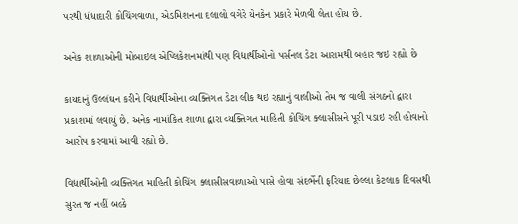પરથી ધંધાદારી કોચિંગવાળા, એડમિશનના દલાલો વગેરે યેનકેન પ્રકારે મેળવી લેતા હોય છે.

અનેક શાળાઓની મોબાઇલ એપ્લિકેશનમાંથી પણ વિદ્યાર્થીઓનો પર્સનલ ડેટા આરામથી બહાર જઇ રહ્યો છે

કાયદાનું ઉલ્લંઘન કરીને વિદ્યાર્થીઓના વ્યક્તિગત ડેટા લીક થઇ રહ્યાનું વાલીઓ તેમ જ વાલી સંગઠનો દ્વારા પ્રકાશમાં લવાયું છે. અનેક નામાંકિત શાળા દ્વારા વ્યક્તિગત માહિતી કોચિંગ ક્લાસીસને પૂરી પડાઇ રહી હોવાનો આરોપ કરવામાં આવી રહ્યો છે.

વિદ્યાર્થીઓની વ્યક્તિગત માહિતી કોચિંગ ક્લાસીસવાળાઓ પાસે હોવા સંદર્ભેની ફરિયાદ છેલ્લા કેટલાક દિવસથી સુરત જ નહીં બલ્કે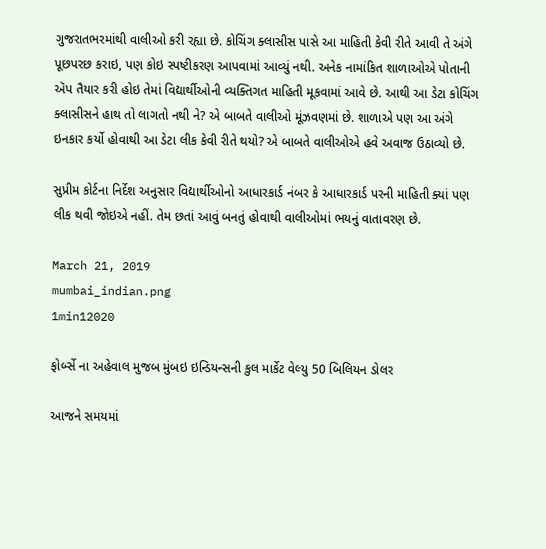ગુજરાતભરમાંથી વાલીઓ કરી રહ્યા છે. કોચિંગ ક્લાસીસ પાસે આ માહિતી કેવી રીતે આવી તે અંગે પૂછપરછ કરાઇ, પણ કોઇ સ્પષ્ટીકરણ આપવામાં આવ્યું નથી. અનેક નામાંકિત શાળાઓએ પોતાની ઍપ તૈયાર કરી હોઇ તેમાં વિદ્યાર્થીઓની વ્યક્તિગત માહિતી મૂકવામાં આવે છે. આથી આ ડેટા કોચિંગ ક્લાસીસને હાથ તો લાગતો નથી ને? એ બાબતે વાલીઓ મૂંઝવણમાં છે. શાળાએ પણ આ અંગે ઇનકાર કર્યો હોવાથી આ ડેટા લીક કેવી રીતે થયો? એ બાબતે વાલીઓએ હવે અવાજ ઉઠાવ્યો છે.

સુપ્રીમ કોર્ટના નિર્દેશ અનુસાર વિદ્યાર્થીઓનો આધારકાર્ડ નંબર કે આધારકાર્ડ પરની માહિતી ક્યાં પણ લીક થવી જોઇએ નહીં. તેમ છતાં આવું બનતું હોવાથી વાલીઓમાં ભયનું વાતાવરણ છે.

March 21, 2019
mumbai_indian.png
1min12020

ફોર્બ્સે ના અહેવાલ મુજબ મુંબઇ ઇન્ડિયન્સની કુલ માર્કેટ વેલ્યુ 50 બિલિયન ડોલર

આજને સમયમાં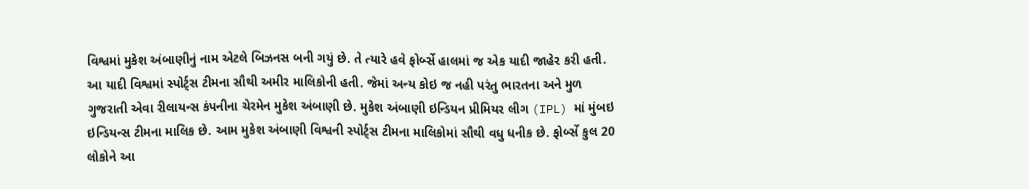વિશ્વમાં મુકેશ અંબાણીનું નામ એટલે બિઝનસ બની ગયું છે. તે ત્યારે હવે ફોર્બ્સે હાલમાં જ એક યાદી જાહેર કરી હતી. આ યાદી વિશ્વમાં સ્પોર્ટ્સ ટીમના સૌથી અમીર માલિકોની હતી. જેમાં અન્ય કોઇ જ નહી પરંતુ ભારતના અને મુળ ગુજરાતી એવા રીલાયન્સ કંપનીના ચેરમેન મુકેશ અંબાણી છે. મુકેશ અંબાણી ઇન્ડિયન પ્રીમિયર લીગ (IPL) માં મુંબઇ ઇન્ડિયન્સ ટીમના માલિક છે. આમ મુકેશ અંબાણી વિશ્વની સ્પોર્ટ્સ ટીમના માલિકોમાં સૌથી વધુ ધનીક છે. ફોર્બ્સે કુલ 20 લોકોને આ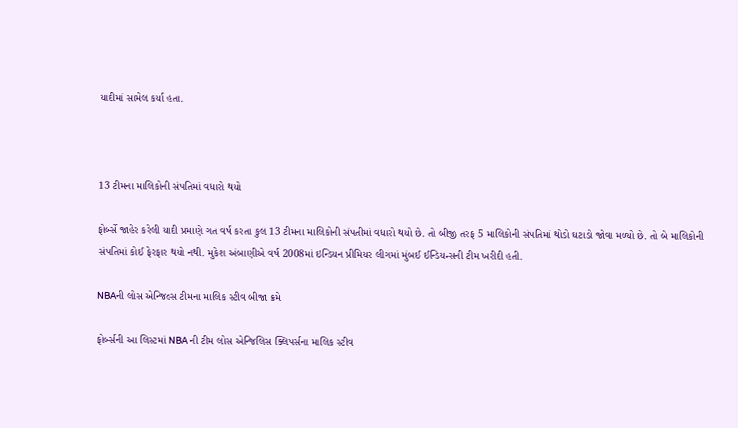યાદીમાં સામેલ કર્યા હતા.



13 ટીમના માલિકોની સંપતિમાં વધારો થયો

ફોર્બ્સે જાહેર કરેલી યાદી પ્રમાણે ગત વર્ષ કરતા કુલ 13 ટીમના માલિકોની સંપતીમાં વધારો થયો છે. તો બીજી તરફ 5 માલિકોની સંપતિમાં થોડો ઘટાડો જોવા મળ્યો છે. તો બે માલિકોની સંપતિમાં કોઈ ફેરફાર થયો નથી. મુકેશ અંબાણીએ વર્ષ 2008માં ઇન્ડિયન પ્રીમિયર લીગમાં મુંબઈ ઈન્ડિયન્સની ટીમ ખરીદી હતી.

NBAની લોસ એન્જિલ્સ ટીમના માલિક સ્ટીવ બીજા ક્રમે

ફોર્બ્સની આ લિસ્ટમાં NBA ની ટીમ લોસ એન્જિલિસ ક્લિપર્સના માલિક સ્ટીવ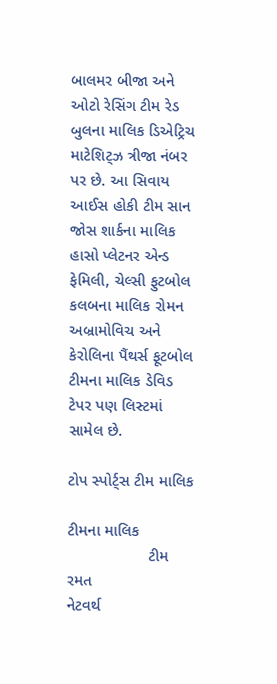બાલમર બીજા અને ઓટો રેસિંગ ટીમ રેડ બુલના માલિક ડિએટ્રિચ માટેશિટ્ઝ ત્રીજા નંબર પર છે. આ સિવાય આઈસ હોકી ટીમ સાન જોસ શાર્કના માલિક હાસો પ્લેટનર એન્ડ ફેમિલી, ચેલ્સી ફુટબોલ કલબના માલિક રોમન અબ્રામોવિચ અને કેરોલિના પૈંથર્સ ફૂટબોલ ટીમના માલિક ડેવિડ ટેપર પણ લિસ્ટમાં સામેલ છે.

ટોપ સ્પોર્ટ્સ ટીમ માલિક

ટીમના માલિક
                  ટીમ                રમત                             નેટવર્થ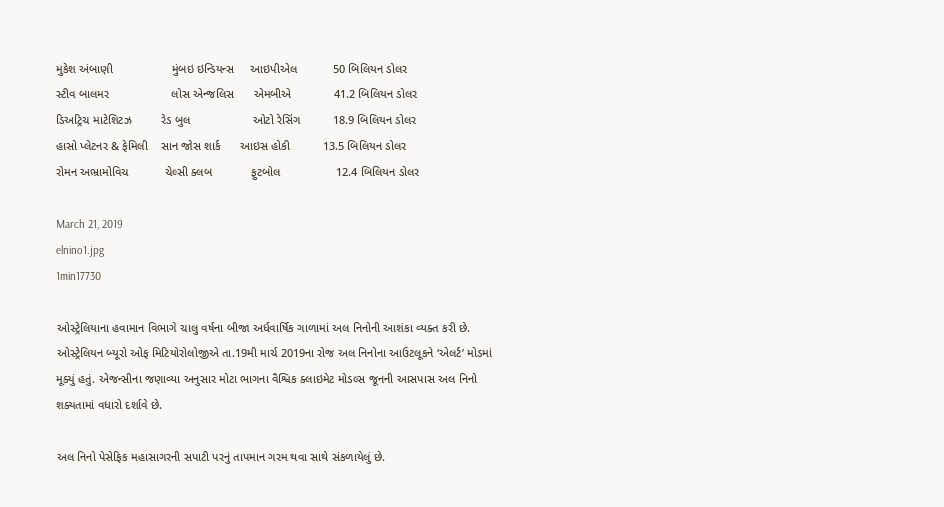મુકેશ અંબાણી                  મુંબઇ ઇન્ડિયન્સ     આઇપીએલ           50 બિલિયન ડોલર
સ્ટીવ બાલમર                   લોસ એન્જલિસ      એમબીએ             41.2 બિલિયન ડોલર
ડિઅટ્રિચ માટેશિટઝ         રેડ બુલ                   ઓટો રેસિંગ          18.9 બિલિયન ડોલર
હાસો પ્લેટનર & ફેમિલી    સાન જોસ શાર્ક      આઇસ હોકી          13.5 બિલિયન ડોલર
રોમન અભ્રામોવિચ           ચેલ્સી ક્લબ            ફુટબોલ                 12.4 બિલિયન ડોલર

March 21, 2019
elnino1.jpg
1min17730

ઓસ્ટ્રેલિયાના હવામાન વિભાગે ચાલુ વર્ષના બીજા અર્ધવાર્ષિક ગાળામાં અલ નિનોની આશંકા વ્યક્ત કરી છે. ઓસ્ટ્રેલિયન બ્યૂરો ઓફ મિટિયોરોલોજીએ તા.19મી માર્ચ 2019ના રોજ અલ નિનોના આઉટલૂકને ‘એલર્ટ’ મોડમાં મૂક્યું હતું. એજન્સીના જણાવ્યા અનુસાર મોટા ભાગના વૈશ્વિક ક્લાઇમેટ મોડલ્સ જૂનની આસપાસ અલ નિનો શક્યતામાં ‌વધારો દર્શાવે છે.

અલ નિનો પેસેફિક મહાસાગરની સપાટી પરનું તાપમાન ગરમ થવા સાથે સંકળાયેલું છે.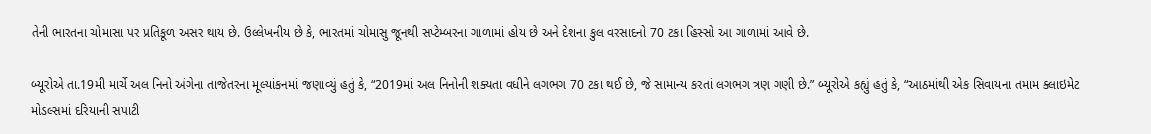તેની ભારતના ચોમાસા પર પ્રતિકૂળ અસર થાય છે. ઉલ્લેખનીય છે કે, ભારતમાં ચોમાસુ જૂનથી સપ્ટેમ્બરના ગાળામાં હોય છે અને દેશના કુલ વરસાદનો 70 ટકા હિસ્સો આ ગાળામાં આવે છે.

બ્યૂરોએ તા.19મી માર્ચે અલ નિનો અંગેના તાજેતરના મૂલ્યાંકનમાં જણાવ્યું હતું કે, “2019માં અલ નિનોની શક્યતા વધીને લગભગ 70 ટકા થઈ છે, જે સામાન્ય કરતાં લગભગ ત્રણ ગણી છે.” બ્યૂરોએ કહ્યું હતું કે, “આઠમાંથી એક સિવાયના તમામ ક્લાઇમેટ મોડલ્સમાં દરિયાની સપાટી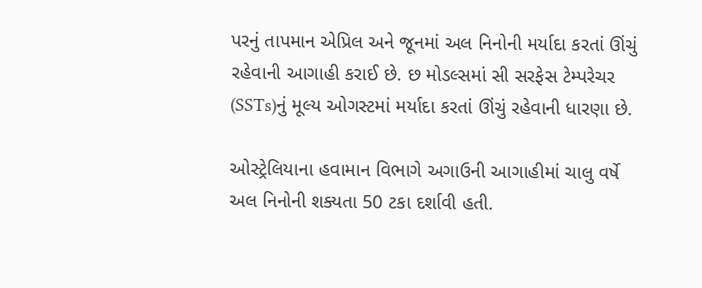પરનું તાપમાન એપ્રિલ અને જૂનમાં અલ નિનોની મર્યાદા કરતાં ઊંચું રહેવાની આગાહી કરાઈ છે. છ મોડલ્સમાં સી સરફેસ ટેમ્પરેચર (SSTs)નું મૂલ્ય ઓગસ્ટમાં મર્યાદા કરતાં ઊંચું રહેવાની ધારણા છે.

ઓસ્ટ્રેલિયાના હવામાન વિભાગે અગાઉની આગાહીમાં ચાલુ વર્ષે અલ નિનોની શક્યતા 50 ટકા દર્શાવી હતી.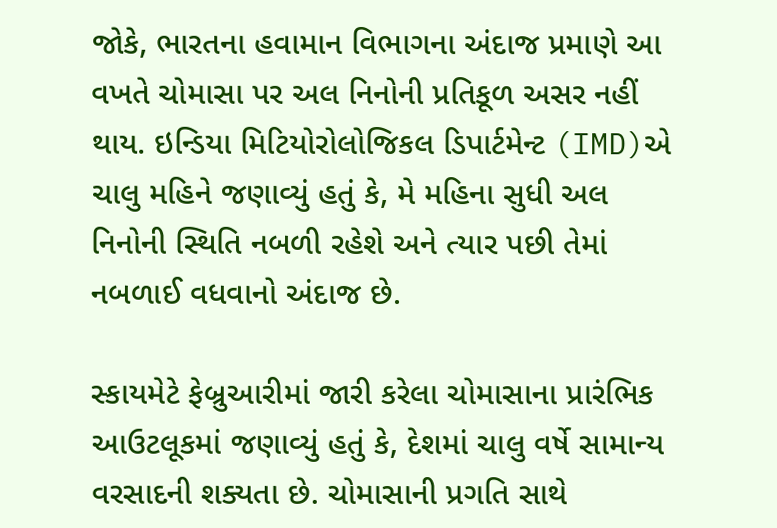જોકે, ભારતના હવામાન વિભાગના અંદાજ પ્રમાણે આ વખતે ચોમાસા પર અલ નિનોની પ્રતિકૂળ અસર નહીં થાય. ઇન્ડિયા મિટિયોરોલોજિકલ ડિપાર્ટમેન્ટ (IMD)એ ચાલુ મહિને જણાવ્યું હતું કે, મે મહિના સુધી અલ નિનોની સ્થિતિ નબળી રહેશે અને ત્યાર પછી તેમાં નબળાઈ વધવાનો અંદાજ છે.

સ્કાયમેટે ફેબ્રુઆરીમાં જારી કરેલા ચોમાસાના પ્રારંભિક આઉટલૂકમાં જણાવ્યું હતું કે, દેશમાં ચાલુ વર્ષે સામાન્ય વરસાદની શક્યતા છે. ચોમાસાની પ્રગતિ સાથે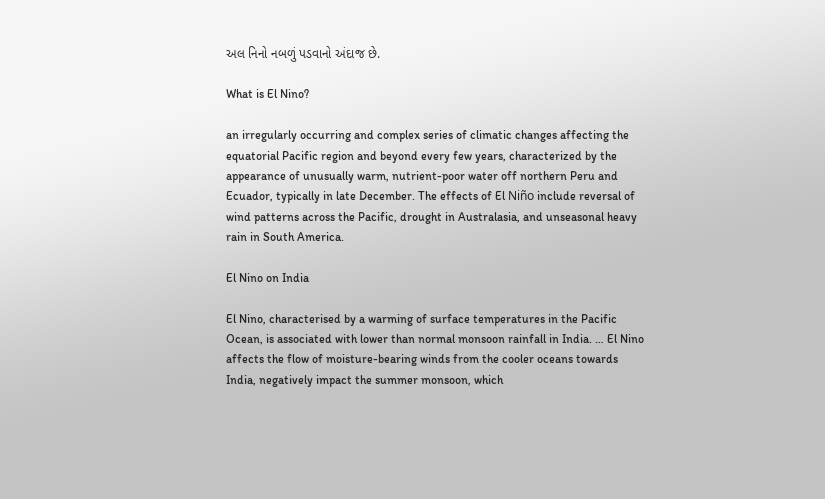અલ નિનો નબળું પડવાનો અંદાજ છે.

What is El Nino?

an irregularly occurring and complex series of climatic changes affecting the equatorial Pacific region and beyond every few years, characterized by the appearance of unusually warm, nutrient-poor water off northern Peru and Ecuador, typically in late December. The effects of El Niño include reversal of wind patterns across the Pacific, drought in Australasia, and unseasonal heavy rain in South America.

El Nino on India

El Nino, characterised by a warming of surface temperatures in the Pacific Ocean, is associated with lower than normal monsoon rainfall in India. … El Nino affects the flow of moisture-bearing winds from the cooler oceans towards India, negatively impact the summer monsoon, which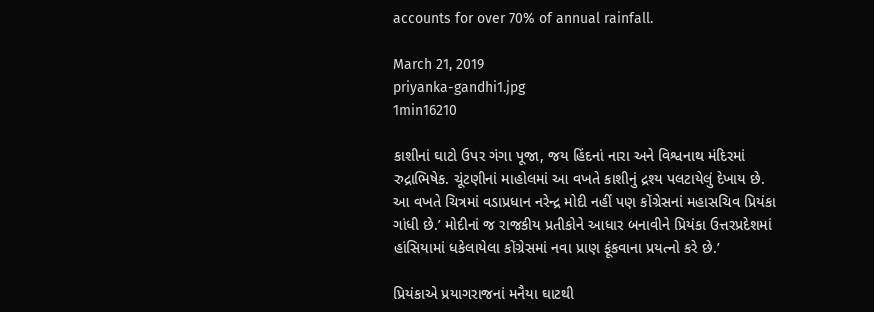accounts for over 70% of annual rainfall.

March 21, 2019
priyanka-gandhi1.jpg
1min16210

કાશીનાં ઘાટો ઉપર ગંગા પૂજા, જય હિંદનાં નારા અને વિશ્વનાથ મંદિરમાં રુદ્રાભિષેક. ચૂંટણીનાં માહોલમાં આ વખતે કાશીનું દ્રશ્ય પલટાયેલું દેખાય છે. આ વખતે ચિત્રમાં વડાપ્રધાન નરેન્દ્ર મોદી નહીં પણ કોંગ્રેસનાં મહાસચિવ પ્રિયંકા ગાંધી છે.’ મોદીનાં જ રાજકીય પ્રતીકોને આધાર બનાવીને પ્રિયંકા ઉત્તરપ્રદેશમાં હાંસિયામાં ધકેલાયેલા કોંગ્રેસમાં નવા પ્રાણ ફૂંકવાના પ્રયત્નો કરે છે.’

પ્રિયંકાએ પ્રયાગરાજનાં મનૈયા ઘાટથી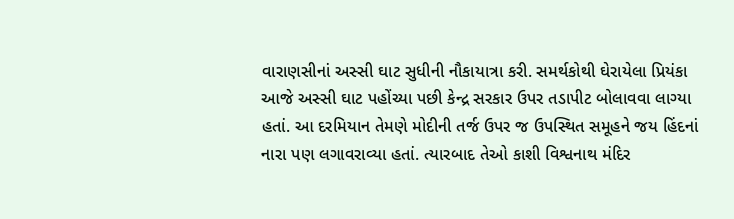વારાણસીનાં અસ્સી ઘાટ સુધીની નૌકાયાત્રા કરી. સમર્થકોથી ઘેરાયેલા પ્રિયંકા આજે અસ્સી ઘાટ પહોંચ્યા પછી કેન્દ્ર સરકાર ઉપર તડાપીટ બોલાવવા લાગ્યા હતાં. આ દરમિયાન તેમણે મોદીની તર્જ ઉપર જ ઉપસ્થિત સમૂહને જય હિંદનાં નારા પણ લગાવરાવ્યા હતાં. ત્યારબાદ તેઓ કાશી વિશ્વનાથ મંદિર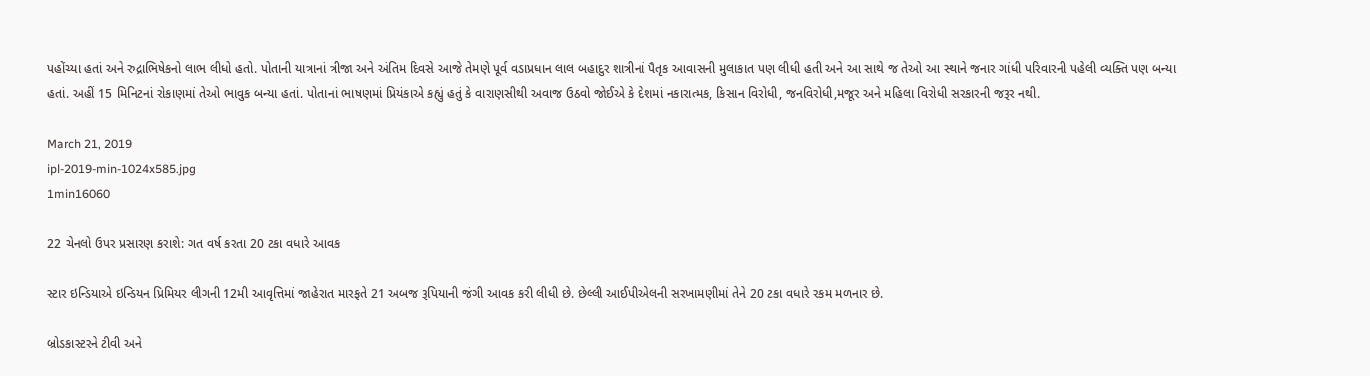પહોંચ્યા હતાં અને રુદ્રાભિષેકનો લાભ લીધો હતો. પોતાની યાત્રાનાં ત્રીજા અને અંતિમ દિવસે આજે તેમણે પૂર્વ વડાપ્રધાન લાલ બહાદુર શાત્રીનાં પૈતૃક આવાસની મુલાકાત પણ લીધી હતી અને આ સાથે જ તેઓ આ સ્થાને જનાર ગાંધી પરિવારની પહેલી વ્યક્તિ પણ બન્યા હતાં. અહીં 15 મિનિટનાં રોકાણમાં તેઓ ભાવુક બન્યા હતાં. પોતાનાં ભાષણમાં પ્રિયંકાએ કહ્યું હતું કે વારાણસીથી અવાજ ઉઠવો જોઈએ કે દેશમાં નકારાત્મક, કિસાન વિરોધી, જનવિરોધી,મજૂર અને મહિલા વિરોધી સરકારની જરૂર નથી.

March 21, 2019
ipl-2019-min-1024x585.jpg
1min16060

22 ચેનલો ઉપર પ્રસારણ કરાશે: ગત વર્ષ કરતા 20 ટકા વધારે આવક

સ્ટાર ઇન્ડિયાએ ઇન્ડિયન પ્રિમિયર લીગની 12મી આવૃત્તિમાં જાહેરાત મારફતે 21 અબજ રૂપિયાની જંગી આવક કરી લીધી છે. છેલ્લી આઈપીએલની સરખામણીમાં તેને 20 ટકા વધારે રકમ મળનાર છે.

બ્રોડકાસ્ટરને ટીવી અને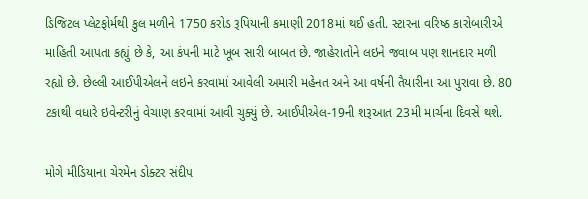ડિજિટલ પ્લેટફોર્મથી કુલ મળીને 1750 કરોડ રૂપિયાની કમાણી 2018માં થઈ હતી. સ્ટારના વરિષ્ઠ કારોબારીએ માહિતી આપતા કહ્યું છે કે, આ કંપની માટે ખૂબ સારી બાબત છે. જાહેરાતોને લઇને જવાબ પણ શાનદાર મળી રહ્યો છે. છેલ્લી આઈપીએલને લઇને કરવામાં આવેલી અમારી મહેનત અને આ વર્ષની તૈયારીના આ પુરાવા છે. 80 ટકાથી વધારે ઇવેન્ટરીનું વેચાણ કરવામાં આવી ચુક્યું છે. આઈપીએલ-19ની શરૂઆત 23મી માર્ચના દિવસે થશે.

મોગે મીડિયાના ચેરમેન ડોક્ટર સંદીપ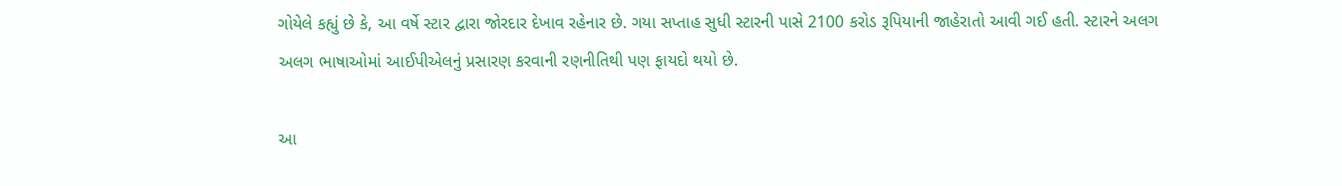ગોયેલે કહ્યું છે કે, આ વર્ષે સ્ટાર દ્વારા જોરદાર દેખાવ રહેનાર છે. ગયા સપ્તાહ સુધી સ્ટારની પાસે 2100 કરોડ રૂપિયાની જાહેરાતો આવી ગઈ હતી. સ્ટારને અલગ અલગ ભાષાઓમાં આઈપીએલનું પ્રસારણ કરવાની રણનીતિથી પણ ફાયદો થયો છે.

આ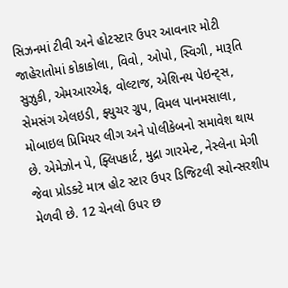સિઝનમાં ટીવી અને હોટસ્ટાર ઉપર આવનાર મોટી જાહેરાતોમાં કોકાકોલા, વિવો, ઓપો, સ્વિગી, મારૂતિ સુઝુકી, એમઆરએફ, વોલ્ટાજ, એશિનય પેઇન્ટ્સ, સેમસંગ એલઇડી, ફ્યુચર ગ્રુપ, વિમલ પાનમસાલા, મોબાઇલ પ્રિમિયર લીગ અને પોલીકેબનો સમાવેશ થાય છે. એમેઝોન પે, ફ્લિપકાર્ટ, મુદ્રા ગારમેન્ટ, નેસ્લેના મેગી જેવા પ્રોડક્ટે માત્ર હોટ સ્ટાર ઉપર ડિજિટલી સ્પોન્સરશીપ મેળવી છે. 12 ચેનલો ઉપર છ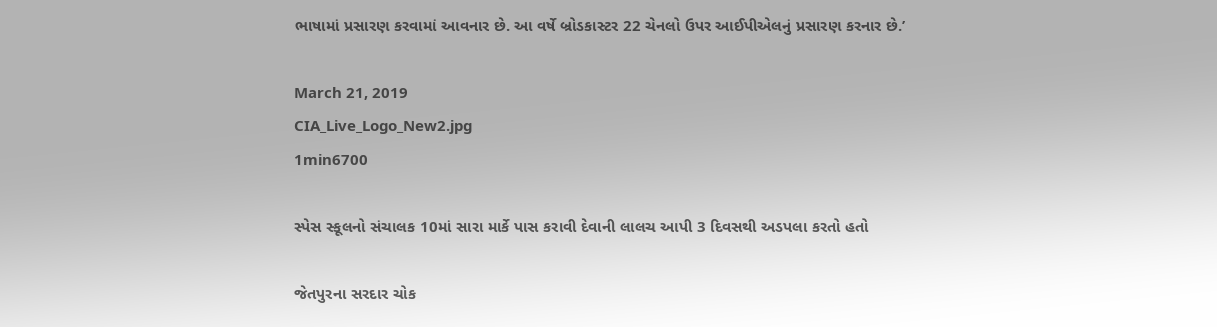ભાષામાં પ્રસારણ કરવામાં આવનાર છે. આ વર્ષે બ્રોડકાસ્ટર 22 ચેનલો ઉપર આઈપીએલનું પ્રસારણ કરનાર છે.’

March 21, 2019
CIA_Live_Logo_New2.jpg
1min6700

સ્પેસ સ્કૂલનો સંચાલક 10માં સારા માર્કે પાસ કરાવી દેવાની લાલચ આપી 3 દિવસથી અડપલા કરતો હતો

જેતપુરના સરદાર ચોક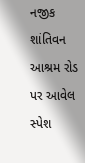નજીક શાંતિવન આશ્રમ રોડ પર આવેલ સ્પેશ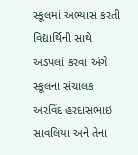સ્કૂલમાં અભ્યાસ કરતી વિદ્યાર્થિની સાથે અડપલાં કરવા અંગે સ્કૂલના સંચાલક અરવિંદ હરદાસભાઇ સાવલિયા અને તેના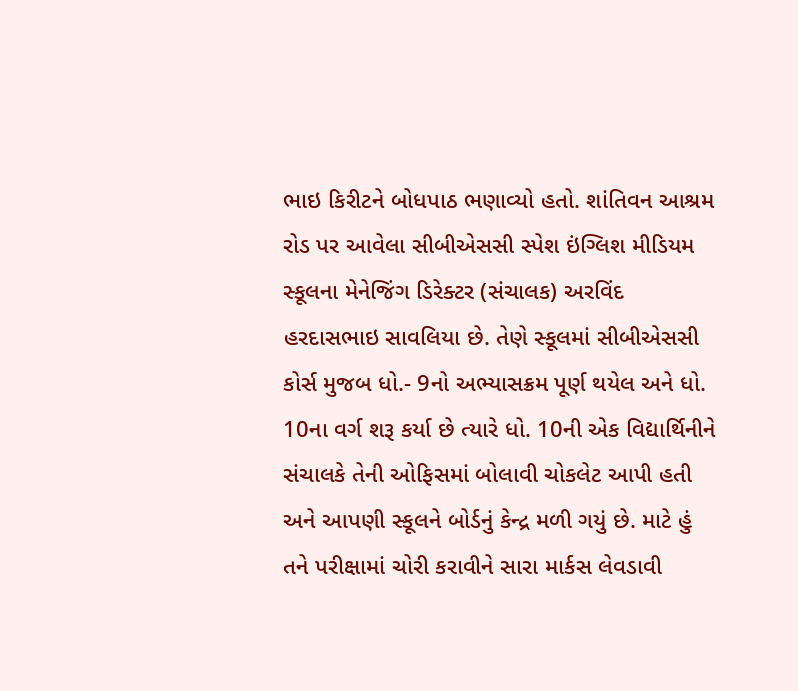ભાઇ કિરીટને બોધપાઠ ભણાવ્યો હતો. શાંતિવન આશ્રમ રોડ પર આવેલા સીબીએસસી સ્પેશ ઇંગ્લિશ મીડિયમ સ્કૂલના મેનેજિંગ ડિરેક્ટર (સંચાલક) અરવિંદ હરદાસભાઇ સાવલિયા છે. તેણે સ્કૂલમાં સીબીએસસી કોર્સ મુજબ ધો.- 9નો અભ્યાસક્રમ પૂર્ણ થયેલ અને ધો. 10ના વર્ગ શરૂ કર્યા છે ત્યારે ધો. 10ની એક વિદ્યાર્થિનીને સંચાલકે તેની ઓફિસમાં બોલાવી ચોકલેટ આપી હતી અને આપણી સ્કૂલને બોર્ડનું કેન્દ્ર મળી ગયું છે. માટે હું તને પરીક્ષામાં ચોરી કરાવીને સારા માર્કસ લેવડાવી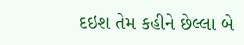દઇશ તેમ કહીને છેલ્લા બે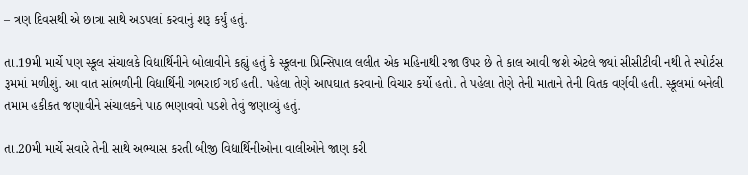– ત્રણ દિવસથી એ છાત્રા સાથે અડપલાં કરવાનું શરૂ કર્યું હતું.

તા.19મી માર્ચે પણ સ્કૂલ સંચાલકે વિદ્યાર્થિનીને બોલાવીને કહ્યું હતું કે સ્કૂલના પ્રિન્સિપાલ લલીત એક મહિનાથી રજા ઉપર છે તે કાલ આવી જશે એટલે જ્યાં સીસીટીવી નથી તે સ્પોર્ટસ રૂમમાં મળીશું. આ વાત સાંભળીની વિદ્યાર્થિની ગભરાઈ ગઈ હતી. પહેલા તેણે આપઘાત કરવાનો વિચાર કર્યો હતો. તે પહેલા તેણે તેની માતાને તેની વિતક વર્ણવી હતી. સ્કૂલમાં બનેલી તમામ હકીકત જણાવીને સંચાલકને પાઠ ભણાવવો પડશે તેવું જણાવ્યું હતું.

તા.20મી માર્ચે સવારે તેની સાથે અભ્યાસ કરતી બીજી વિદ્યાર્થિનીઓના વાલીઓને જાણ કરી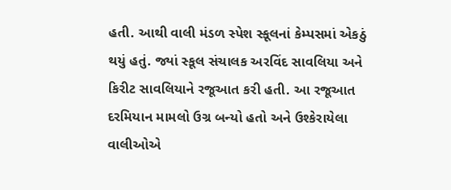હતી. આથી વાલી મંડળ સ્પેશ સ્કૂલનાં કેમ્પસમાં એકઠું થયું હતું. જ્યાં સ્કૂલ સંચાલક અરવિંદ સાવલિયા અને કિરીટ સાવલિયાને રજૂઆત કરી હતી. આ રજૂઆત દરમિયાન મામલો ઉગ્ર બન્યો હતો અને ઉશ્કેરાયેલા વાલીઓએ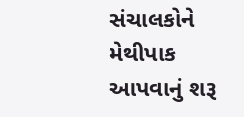સંચાલકોને મેથીપાક આપવાનું શરૂ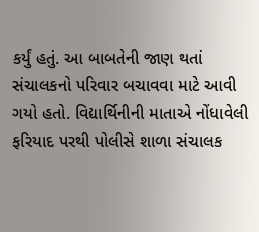કર્યું હતું. આ બાબતેની જાણ થતાં સંચાલકનો પરિવાર બચાવવા માટે આવી ગયો હતો. વિદ્યાર્થિનીની માતાએ નોંધાવેલી ફરિયાદ પરથી પોલીસે શાળા સંચાલક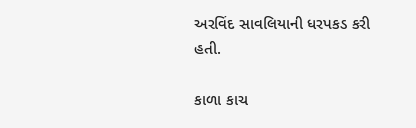અરવિંદ સાવલિયાની ધરપકડ કરી હતી.

કાળા કાચ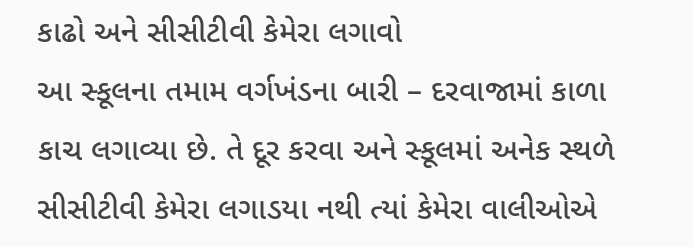કાઢો અને સીસીટીવી કેમેરા લગાવો
આ સ્કૂલના તમામ વર્ગખંડના બારી – દરવાજામાં કાળા કાચ લગાવ્યા છે. તે દૂર કરવા અને સ્કૂલમાં અનેક સ્થળે સીસીટીવી કેમેરા લગાડયા નથી ત્યાં કેમેરા વાલીઓએ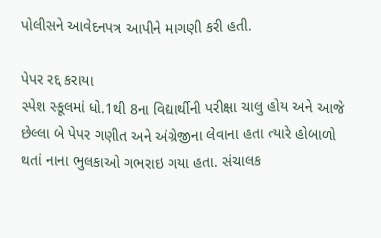પોલીસને આવેદનપત્ર આપીને માગણી કરી હતી.

પેપર રદ્દ કરાયા
સ્પેશ સ્કૂલમાં ધો.1થી 8ના વિદ્યાર્થીની પરીક્ષા ચાલુ હોય અને આજે છેલ્લા બે પેપર ગણીત અને અંગ્રેજીના લેવાના હતા ત્યારે હોબાળો થતાં નાના ભુલકાઓ ગભરાઇ ગયા હતા. સંચાલક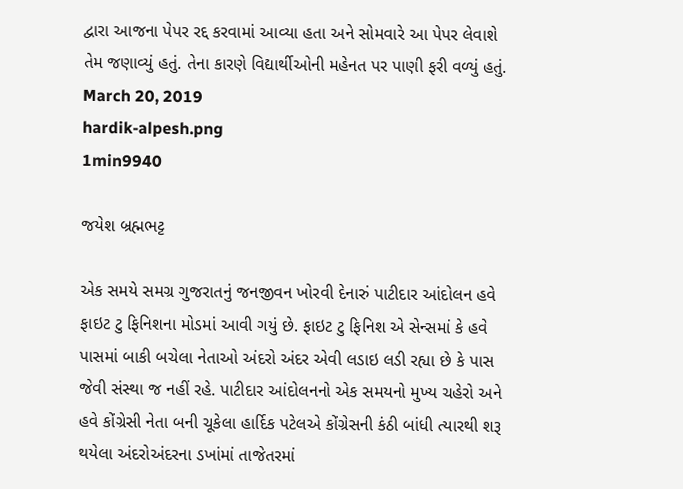દ્વારા આજના પેપર રદ્દ કરવામાં આવ્યા હતા અને સોમવારે આ પેપર લેવાશે તેમ જણાવ્યું હતું. તેના કારણે વિદ્યાર્થીઓની મહેનત પર પાણી ફરી વળ્યું હતું.
March 20, 2019
hardik-alpesh.png
1min9940

જયેશ બ્રહ્મભટ્ટ

એક સમયે સમગ્ર ગુજરાતનું જનજીવન ખોરવી દેનારું પાટીદાર આંદોલન હવે ફાઇટ ટુ ફિનિશના મોડમાં આવી ગયું છે. ફાઇટ ટુ ફિનિશ એ સેન્સમાં કે હવે પાસમાં બાકી બચેલા નેતાઓ અંદરો અંદર એવી લડાઇ લડી રહ્યા છે કે પાસ જેવી સંસ્થા જ નહીં રહે. પાટીદાર આંદોલનનો એક સમયનો મુખ્ય ચહેરો અને હવે કોંગ્રેસી નેતા બની ચૂકેલા હાર્દિક પટેલએ કોંગ્રેસની કંઠી બાંધી ત્યારથી શરૂ થયેલા અંદરોઅંદરના ડખાંમાં તાજેતરમાં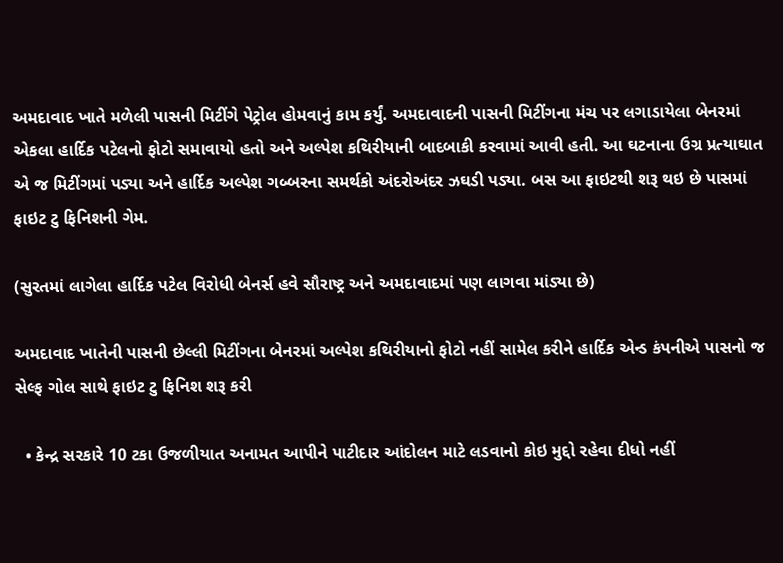અમદાવાદ ખાતે મળેલી પાસની મિટીંગે પેટ્રોલ હોમવાનું કામ કર્યું. અમદાવાદની પાસની મિટીંગના મંચ પર લગાડાયેલા બેનરમાં એકલા હાર્દિક પટેલનો ફોટો સમાવાયો હતો અને અલ્પેશ કથિરીયાની બાદબાકી કરવામાં આવી હતી. આ ઘટનાના ઉગ્ર પ્રત્યાઘાત એ જ મિટીંગમાં પડ્યા અને હાર્દિક અલ્પેશ ગબ્બરના સમર્થકો અંદરોઅંદર ઝઘડી પડ્યા. બસ આ ફાઇટથી શરૂ થઇ છે પાસમાં ફાઇટ ટુ ફિનિશની ગેમ.

(સુરતમાં લાગેલા હાર્દિક પટેલ વિરોધી બેનર્સ હવે સૌરાષ્ટ્ર અને અમદાવાદમાં પણ લાગવા માંડ્યા છે)

અમદાવાદ ખાતેની પાસની છેલ્લી મિટીંગના બેનરમાં અલ્પેશ કથિરીયાનો ફોટો નહીં સામેલ કરીને હાર્દિક એન્ડ કંપનીએ પાસનો જ સેલ્ફ ગોલ સાથે ફાઇટ ટુ ફિનિશ શરૂ કરી

  • કેન્દ્ર સરકારે 10 ટકા ઉજળીયાત અનામત આપીને પાટીદાર આંદોલન માટે લડવાનો કોઇ મુદ્દો રહેવા દીધો નહીં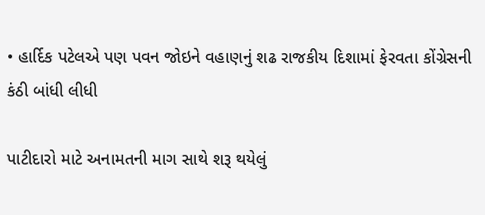• હાર્દિક પટેલએ પણ પવન જોઇને વહાણનું શઢ રાજકીય દિશામાં ફેરવતા કોંગ્રેસની કંઠી બાંધી લીધી

પાટીદારો માટે અનામતની માગ સાથે શરૂ થયેલું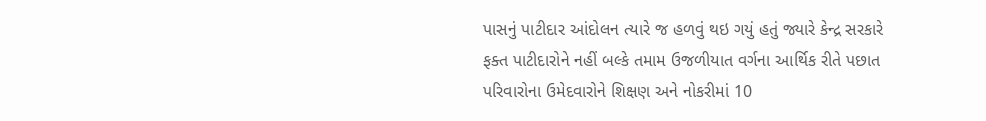પાસનું પાટીદાર આંદોલન ત્યારે જ હળવું થઇ ગયું હતું જ્યારે કેન્દ્ર સરકારે ફક્ત પાટીદારોને નહીં બલ્કે તમામ ઉજળીયાત વર્ગના આર્થિક રીતે પછાત પરિવારોના ઉમેદવારોને શિક્ષણ અને નોકરીમાં 10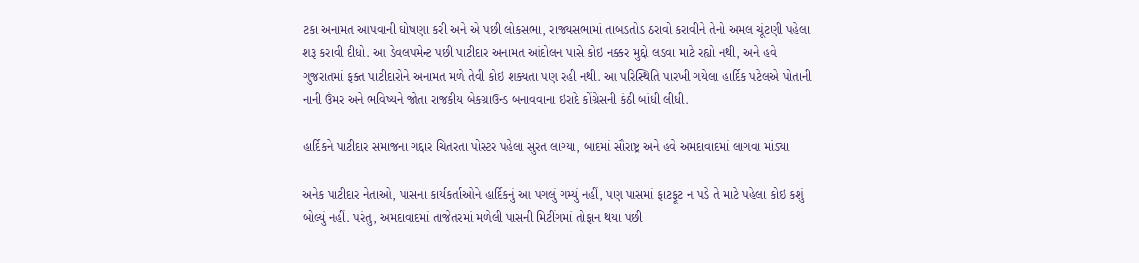ટકા અનામત આપવાની ઘોષણા કરી અને એ પછી લોકસભા, રાજ્યસભામાં તાબડતોડ ઠરાવો કરાવીને તેનો અમલ ચૂંટણી પહેલા શરૂ કરાવી દીધો. આ ડેવલપમેન્ટ પછી પાટીદાર અનામત આંદોલન પાસે કોઇ નક્કર મુદ્દો લડવા માટે રહ્યો નથી, અને હવે ગુજરાતમાં ફક્ત પાટીદારોને અનામત મળે તેવી કોઇ શક્યતા પણ રહી નથી. આ પરિસ્થિતિ પારખી ગયેલા હાર્દિક પટેલએ પોતાની નાની ઉંમર અને ભવિષ્યને જોતા રાજકીય બેકગ્રાઉન્ડ બનાવવાના ઇરાદે કોંગ્રેસની કંઠી બાંધી લીધી.

હાર્દિકને પાટીદાર સમાજના ગદ્દાર ચિતરતા પોસ્ટર પહેલા સુરત લાગ્યા, બાદમાં સૌરાષ્ટ્ર અને હવે અમદાવાદમાં લાગવા માંડ્યા

અનેક પાટીદાર નેતાઓ, પાસના કાર્યકર્તાઓને હાર્દિકનું આ પગલું ગમ્યું નહીં, પણ પાસમાં ફાટફૂટ ન પડે તે માટે પહેલા કોઇ કશું બોલ્યું નહીં. પરંતુ, અમદાવાદમાં તાજેતરમાં મળેલી પાસની મિટીંગમાં તોફાન થયા પછી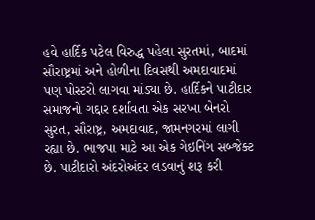હવે હાર્દિક પટેલ વિરુદ્ધ પહેલા સુરતમાં, બાદમાં સૌરાષ્ટ્રમાં અને હોળીના દિવસથી અમદાવાદમાં પણ પોસ્ટરો લાગવા માંડ્યા છે. હાર્દિકને પાટીદાર સમાજનો ગદ્દાર દર્શાવતા એક સરખા બેનરો સુરત, સૌરાષ્ટ્ર, અમદાવાદ, જામનગરમાં લાગી રહ્યા છે. ભાજપા માટે આ એક ગેઇનિંગ સબ્જેક્ટ છે. પાટીદારો અંદરોઅંદર લડવાનું શરૂ કરી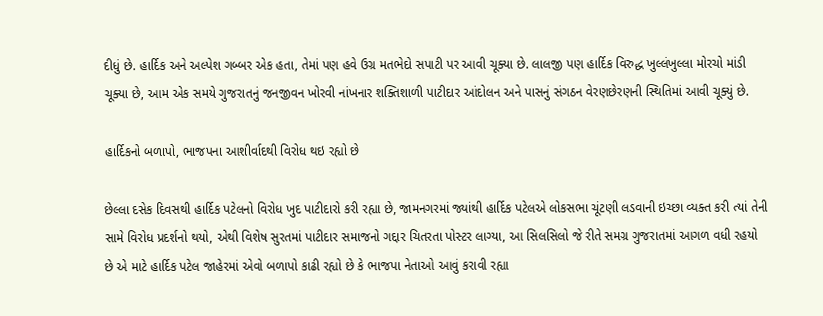દીધું છે. હાર્દિક અને અલ્પેશ ગબ્બર એક હતા, તેમાં પણ હવે ઉગ્ર મતભેદો સપાટી પર આવી ચૂક્યા છે. લાલજી પણ હાર્દિક વિરુદ્ધ ખુલ્લંખુલ્લા મોરચો માંડી ચૂક્યા છે, આમ એક સમયે ગુજરાતનું જનજીવન ખોરવી નાંખનાર શક્તિશાળી પાટીદાર આંદોલન અને પાસનું સંગઠન વેરણછેરણની સ્થિતિમાં આવી ચૂક્યું છે.

હાર્દિકનો બળાપો, ભાજપના આશીર્વાદથી વિરોધ થઇ રહ્યો છે

છેલ્લા દસેક દિવસથી હાર્દિક પટેલનો વિરોધ ખુદ પાટીદારો કરી રહ્યા છે, જામનગરમાં જ્યાંથી હાર્દિક પટેલએ લોકસભા ચૂંટણી લડવાની ઇચ્છા વ્યક્ત કરી ત્યાં તેની સામે વિરોધ પ્રદર્શનો થયો, એથી વિશેષ સુરતમાં પાટીદાર સમાજનો ગદ્દાર ચિતરતા પોસ્ટર લાગ્યા, આ સિલસિલો જે રીતે સમગ્ર ગુજરાતમાં આગળ વધી રહયો છે એ માટે હાર્દિક પટેલ જાહેરમાં એવો બળાપો કાઢી રહ્યો છે કે ભાજપા નેતાઓ આવું કરાવી રહ્યા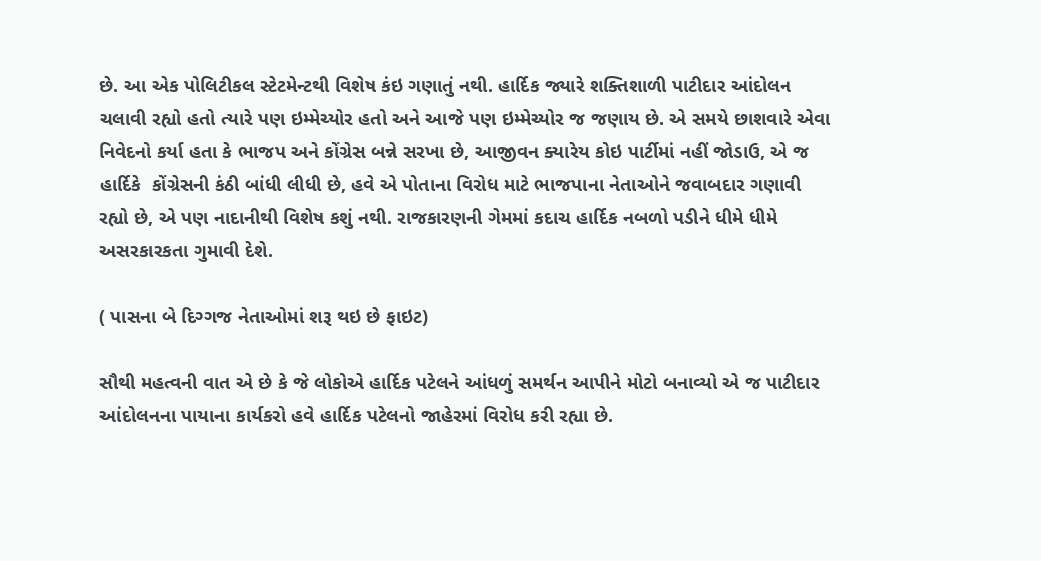છે. આ એક પોલિટીકલ સ્ટેટમેન્ટથી વિશેષ કંઇ ગણાતું નથી. હાર્દિક જ્યારે શક્તિશાળી પાટીદાર આંદોલન ચલાવી રહ્યો હતો ત્યારે પણ ઇમ્મેચ્યોર હતો અને આજે પણ ઇમ્મેચ્યોર જ જણાય છે. એ સમયે છાશવારે એવા નિવેદનો કર્યા હતા કે ભાજપ અને કોંગ્રેસ બન્ને સરખા છે, આજીવન ક્યારેય કોઇ પાર્ટીમાં નહીં જોડાઉ, એ જ હાર્દિકે  કોંગ્રેસની કંઠી બાંધી લીધી છે, હવે એ પોતાના વિરોધ માટે ભાજપાના નેતાઓને જવાબદાર ગણાવી રહ્યો છે, એ પણ નાદાનીથી વિશેષ કશું નથી. રાજકારણની ગેમમાં કદાચ હાર્દિક નબળો પડીને ધીમે ધીમે અસરકારકતા ગુમાવી દેશે.

( પાસના બે દિગ્ગજ નેતાઓમાં શરૂ થઇ છે ફાઇટ)

સૌથી મહત્વની વાત એ છે કે જે લોકોએ હાર્દિક પટેલને આંધળું સમર્થન આપીને મોટો બનાવ્યો એ જ પાટીદાર આંદોલનના પાયાના કાર્યકરો હવે હાર્દિક પટેલનો જાહેરમાં વિરોધ કરી રહ્યા છે.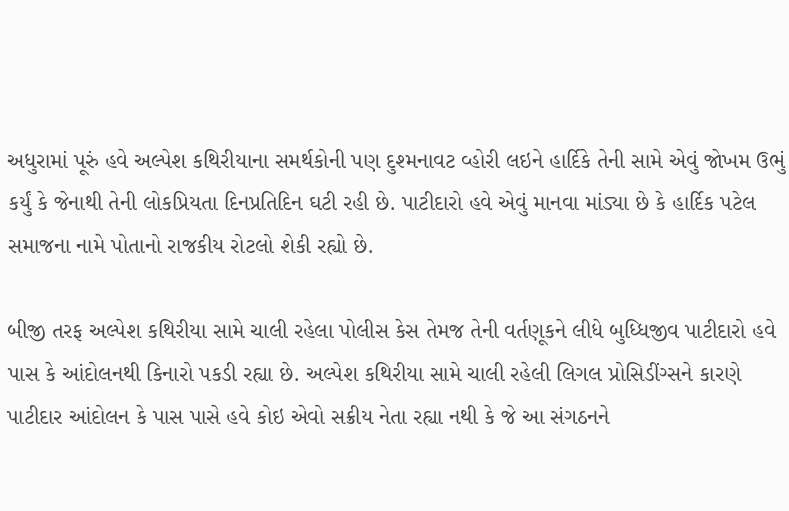અધુરામાં પૂરું હવે અલ્પેશ કથિરીયાના સમર્થકોની પણ દુશ્મનાવટ વ્હોરી લઇને હાર્દિકે તેની સામે એવું જોખમ ઉભું કર્યું કે જેનાથી તેની લોકપ્રિયતા દિનપ્રતિદિન ઘટી રહી છે. પાટીદારો હવે એવું માનવા માંડ્યા છે કે હાર્દિક પટેલ સમાજના નામે પોતાનો રાજકીય રોટલો શેકી રહ્યો છે.

બીજી તરફ અલ્પેશ કથિરીયા સામે ચાલી રહેલા પોલીસ કેસ તેમજ તેની વર્તણૂકને લીધે બુધ્ધિજીવ પાટીદારો હવે પાસ કે આંદોલનથી કિનારો પકડી રહ્યા છે. અલ્પેશ કથિરીયા સામે ચાલી રહેલી લિગલ પ્રોસિડીંગ્સને કારણે પાટીદાર આંદોલન કે પાસ પાસે હવે કોઇ એવો સક્રીય નેતા રહ્યા નથી કે જે આ સંગઠનને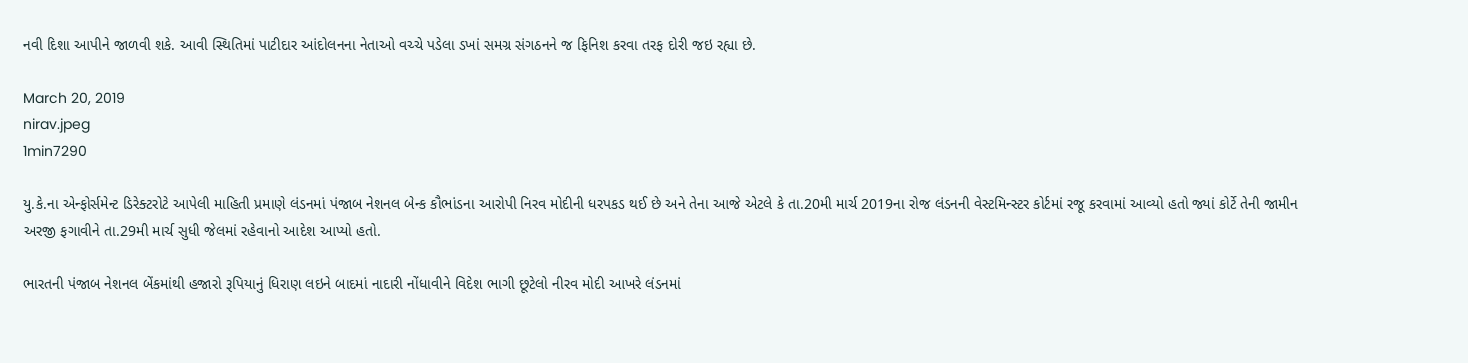નવી દિશા આપીને જાળવી શકે. આવી સ્થિતિમાં પાટીદાર આંદોલનના નેતાઓ વચ્ચે પડેલા ડખાં સમગ્ર સંગઠનને જ ફિનિશ કરવા તરફ દોરી જઇ રહ્યા છે.

March 20, 2019
nirav.jpeg
1min7290

યુ.કે.ના એન્ફોર્સમેન્ટ ડિરેક્ટરોટે આપેલી માહિતી પ્રમાણે લંડનમાં પંજાબ નેશનલ બેન્ક કૌભાંડના આરોપી નિરવ મોદીની ધરપકડ થઈ છે અને તેના આજે એટલે કે તા.20મી માર્ચ 2019ના રોજ લંડનની વેસ્ટમિન્સ્ટર કોર્ટમાં રજૂ કરવામાં આવ્યો હતો જ્યાં કોર્ટે તેની જામીન અરજી ફગાવીને તા.29મી માર્ચ સુધી જેલમાં રહેવાનો આદેશ આપ્યો હતો.

ભારતની પંજાબ નેશનલ બેંકમાંથી હજારો રૂપિયાનું ધિરાણ લઇને બાદમાં નાદારી નોંધાવીને વિદેશ ભાગી છૂટેલો નીરવ મોદી આખરે લંડનમાં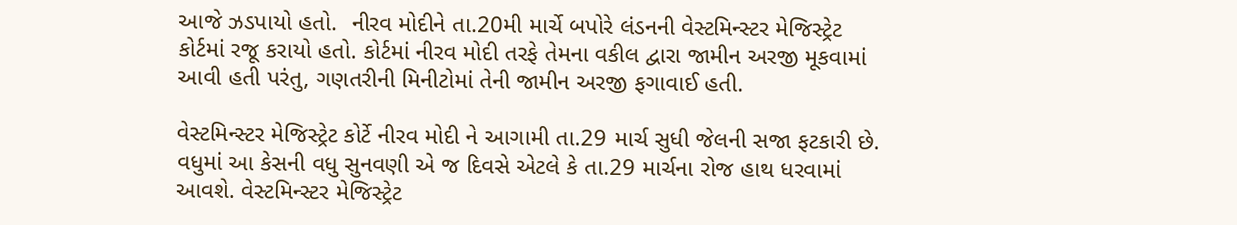આજે ઝડપાયો હતો.  નીરવ મોદીને તા.20મી માર્ચે બપોરે લંડનની વેસ્ટમિન્સ્ટર મેજિસ્ટ્રેટ કોર્ટમાં રજૂ કરાયો હતો. કોર્ટમાં નીરવ મોદી તરફે તેમના વકીલ દ્વારા જામીન અરજી મૂકવામાં આવી હતી પરંતુ, ગણતરીની મિનીટોમાં તેની જામીન અરજી ફગાવાઈ હતી.

વેસ્ટમિન્સ્ટર મેજિસ્ટ્રેટ કોર્ટે નીરવ મોદી ને આગામી તા.29 માર્ચ સુધી જેલની સજા ફટકારી છે. વધુમાં આ કેસની વધુ સુનવણી એ જ દિવસે એટલે કે તા.29 માર્ચના રોજ હાથ ધરવામાં આવશે. વેસ્ટમિન્સ્ટર મેજિસ્ટ્રેટ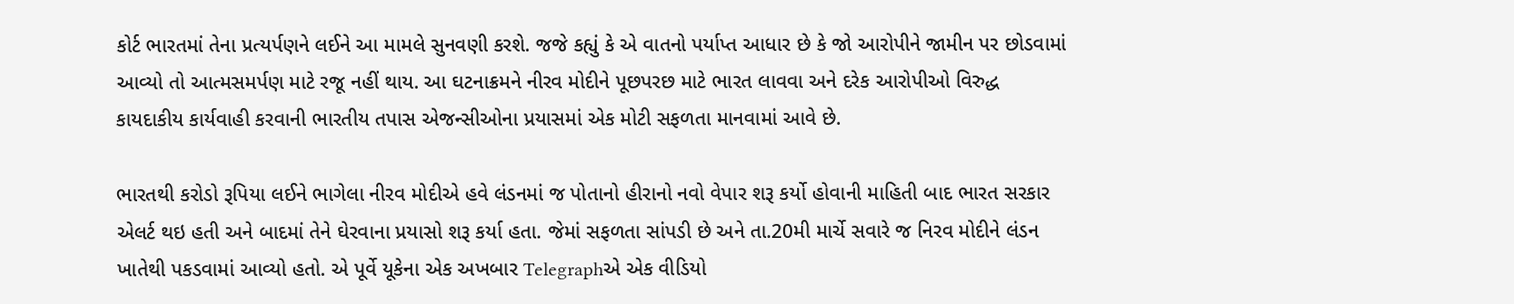કોર્ટ ભારતમાં તેના પ્રત્યર્પણને લઈને આ મામલે સુનવણી કરશે. જજે કહ્યું કે એ વાતનો પર્યાપ્ત આધાર છે કે જો આરોપીને જામીન પર છોડવામાં આવ્યો તો આત્મસમર્પણ માટે રજૂ નહીં થાય. આ ઘટનાક્રમને નીરવ મોદીને પૂછપરછ માટે ભારત લાવવા અને દરેક આરોપીઓ વિરુદ્ધ કાયદાકીય કાર્યવાહી કરવાની ભારતીય તપાસ એજન્સીઓના પ્રયાસમાં એક મોટી સફળતા માનવામાં આવે છે.

ભારતથી કરોડો રૂપિયા લઈને ભાગેલા નીરવ મોદીએ હવે લંડનમાં જ પોતાનો હીરાનો નવો વેપાર શરૂ કર્યો હોવાની માહિતી બાદ ભારત સરકાર એલર્ટ થઇ હતી અને બાદમાં તેને ઘેરવાના પ્રયાસો શરૂ કર્યા હતા. જેમાં સફળતા સાંપડી છે અને તા.20મી માર્ચે સવારે જ નિરવ મોદીને લંડન ખાતેથી પકડવામાં આવ્યો હતો. એ પૂર્વે યૂકેના એક અખબાર Telegraphએ એક વીડિયો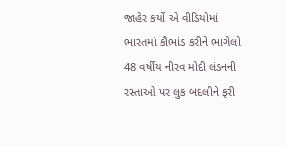જાહેર કર્યો એ વીડિયોમાં ભારતમાં કૌભાંડ કરીને ભાગેલો 48 વર્ષીય નીરવ મોદી લંડનની રસ્તાઓ પર લુક બદલીને ફરી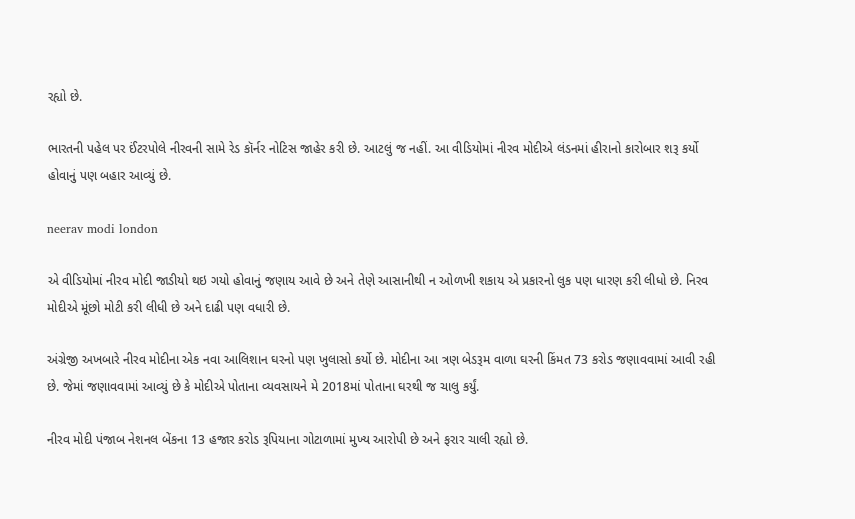રહ્યો છે.

ભારતની પહેલ પર ઈંટરપોલે નીરવની સામે રેડ કૉર્નર નોટિસ જાહેર કરી છે. આટલું જ નહીં. આ વીડિયોમાં નીરવ મોદીએ લંડનમાં હીરાનો કારોબાર શરૂ કર્યો હોવાનું પણ બહાર આવ્યું છે.

neerav modi london

એ વીડિયોમાં નીરવ મોદી જાડીયો થઇ ગયો હોવાનું જણાય આવે છે અને તેણે આસાનીથી ન ઓળખી શકાય એ પ્રકારનો લુક પણ ધારણ કરી લીધો છે. નિરવ મોદીએ મૂંછો મોટી કરી લીધી છે અને દાઢી પણ વધારી છે.

અંગ્રેજી અખબારે નીરવ મોદીના એક નવા આલિશાન ઘરનો પણ ખુલાસો કર્યો છે. મોદીના આ ત્રણ બેડરૂમ વાળા ઘરની કિંમત 73 કરોડ જણાવવામાં આવી રહી છે. જેમાં જણાવવામાં આવ્યું છે કે મોદીએ પોતાના વ્યવસાયને મે 2018માં પોતાના ઘરથી જ ચાલુ કર્યું.

નીરવ મોદી પંજાબ નેશનલ બેંકના 13 હજાર કરોડ રૂપિયાના ગોટાળામાં મુખ્ય આરોપી છે અને ફરાર ચાલી રહ્યો છે.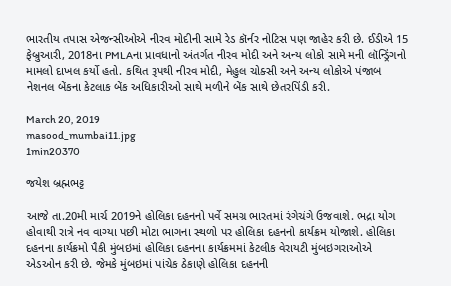ભારતીય તપાસ એજન્સીઓએ નીરવ મોદીની સામે રેડ કૉર્નર નોટિસ પણ જાહેર કરી છે. ઈડીએ 15 ફેબ્રુઆરી, 2018ના PMLAના પ્રાવધાનો અંતર્ગત નીરવ મોદી અને અન્ય લોકો સામે મની લૉન્ડ્રિંગનો મામલો દાખલ કર્યો હતો. કથિત રૂપથી નીરવ મોદી, મેહુલ ચોક્સી અને અન્ય લોકોએ પંજાબ નેશનલ બેંકના કેટલાક બેંક અધિકારીઓ સાથે મળીને બેંક સાથે છેતરપિંડી કરી.

March 20, 2019
masood_mumbai11.jpg
1min20370

જયેશ બ્રહ્મભટ્ટ

આજે તા.20મી માર્ચ 2019ને હોલિકા દહનનો પર્વે સમગ્ર ભારતમાં રંગેચંગે ઉજવાશે. ભદ્રા યોગ હોવાથી રાત્રે નવ વાગ્યા પછી મોટા ભાગના સ્થળો પર હોલિકા દહનનો કાર્યક્રમ યોજાશે. હોલિકા દહનના કાર્યક્રમો પૈકી મુંબઇમાં હોલિકા દહનના કાર્યક્રમમાં કેટલીક વેરાયટી મુંબઇગરાઓએ એડઓન કરી છે. જેમકે મુંબઇમાં પાંચેક ઠેકાણે હોલિકા દહનની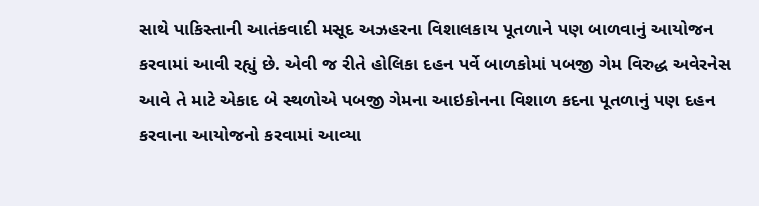સાથે પાકિસ્તાની આતંકવાદી મસૂદ અઝહરના વિશાલકાય પૂતળાને પણ બાળવાનું આયોજન કરવામાં આવી રહ્યું છે. એવી જ રીતે હોલિકા દહન પર્વે બાળકોમાં પબજી ગેમ વિરુદ્ધ અવેરનેસ આવે તે માટે એકાદ બે સ્થળોએ પબજી ગેમના આઇકોનના વિશાળ કદના પૂતળાનું પણ દહન કરવાના આયોજનો કરવામાં આવ્યા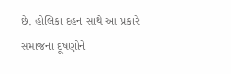છે. હોલિકા દહન સાથે આ પ્રકારે સમાજના દૂષણોને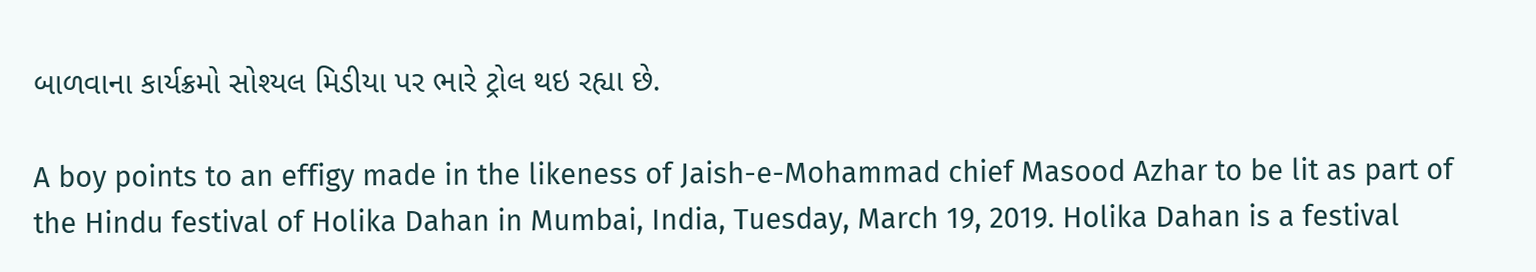બાળવાના કાર્યક્રમો સોશ્યલ મિડીયા પર ભારે ટ્રોલ થઇ રહ્યા છે.

A boy points to an effigy made in the likeness of Jaish-e-Mohammad chief Masood Azhar to be lit as part of the Hindu festival of Holika Dahan in Mumbai, India, Tuesday, March 19, 2019. Holika Dahan is a festival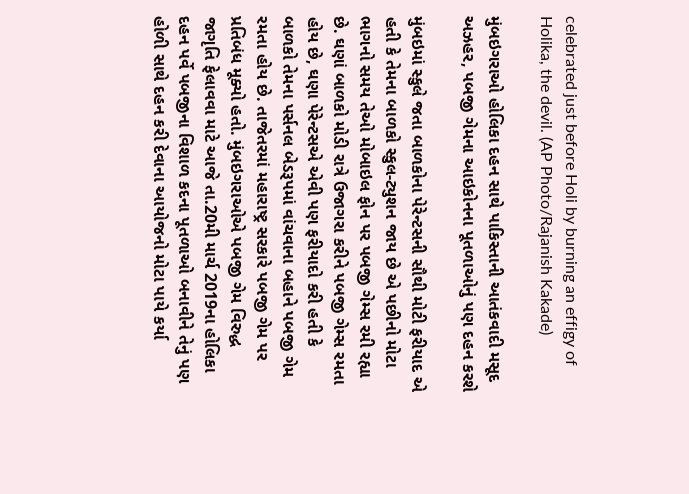celebrated just before Holi by burning an effigy of Holika, the devil. (AP Photo/Rajanish Kakade)

મુંબઇગરાઓ હોલિકા દહન સાથે પાકિસ્તાની આતંકવાદી મસૂદ અઝહર, પબજી ગેમના આઇકોનના પૂતળાઓનું પણ દહન કરશે

મુંબઇમાં સ્કુલે જતા બાળકોના પેરેન્ટસની સૌથી મોટી ફરીયાદ એ હતી કે તેમના બાળકો સ્કુલ-ટ્યુશન જાય છે એ પછીનો મોટા ભાગનો સમય તેઓ મોબાઇલ ફોન પર પબજી ગેમ્સ રમી રહ્યા છે. ઘણાં બાળકો મોડી રાત્રે ઉજાગરા કરીને પબજી ગેમ્સ રમતા હોય છે, ઘણા પેરેન્ટસએ એવી પણ ફરીયાદો કરી હતી કે બાળકો તેમના પર્સનલ બેડરૂપમાં વાંચવાના બહાને પબજી ગેમ રમતા હોય છે. તાજેતરમાં મહારાષ્ટ્ર સરકારે પબજી ગેમ પર પ્રતિબંધ મૂક્યો હતો. મુંબઇગરાઓએ પબજી ગેમ વિરુદ્ધ જાગૃતિ ફેલાવવા માટે આજે તા.20મી માર્ચ 2019ના હોલિકા દહન પર્વે પબજીના વિશાળ કદના પૂતળાઓ બનાવીને તેનું પણ હોળી સાથે દહન કરી દેવાના આયોજનો મોટા પાયે કર્યા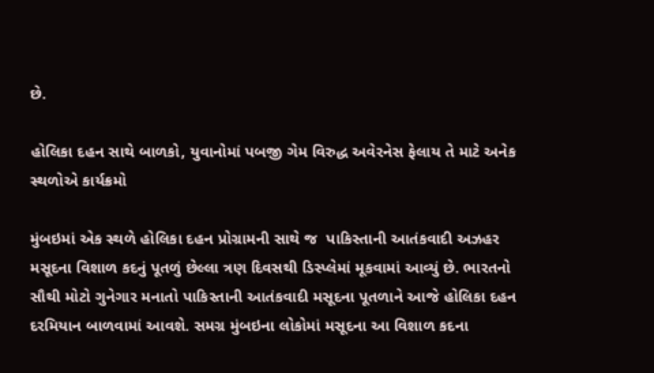છે.

હોલિકા દહન સાથે બાળકો, યુવાનોમાં પબજી ગેમ વિરુદ્ધ અવેરનેસ ફેલાય તે માટે અનેક સ્થળોએ કાર્યક્રમો

મુંબઇમાં એક સ્થળે હોલિકા દહન પ્રોગ્રામની સાથે જ  પાકિસ્તાની આતંકવાદી અઝહર મસૂદના વિશાળ કદનું પૂતળું છેલ્લા ત્રણ દિવસથી ડિસ્પ્લેમાં મૂકવામાં આવ્યું છે. ભારતનો સૌથી મોટો ગુનેગાર મનાતો પાકિસ્તાની આતંકવાદી મસૂદના પૂતળાને આજે હોલિકા દહન દરમિયાન બાળવામાં આવશે. સમગ્ર મુંબઇના લોકોમાં મસૂદના આ વિશાળ કદના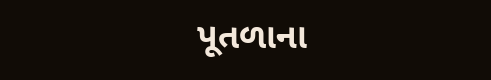પૂતળાના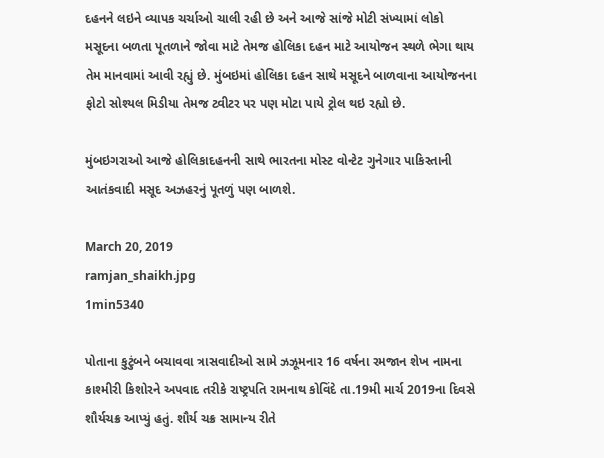દહનને લઇને વ્યાપક ચર્ચાઓ ચાલી રહી છે અને આજે સાંજે મોટી સંખ્યામાં લોકો મસૂદના બળતા પૂતળાને જોવા માટે તેમજ હોલિકા દહન માટે આયોજન સ્થળે ભેગા થાય તેમ માનવામાં આવી રહ્યું છે. મુંબઇમાં હોલિકા દહન સાથે મસૂદને બાળવાના આયોજનના ફોટો સોશ્યલ મિડીયા તેમજ ટ્વીટર પર પણ મોટા પાયે ટ્રોલ થઇ રહ્યો છે.

મુંબઇગરાઓ આજે હોલિકાદહનની સાથે ભારતના મોસ્ટ વોન્ટેટ ગુનેગાર પાકિસ્તાની આતંકવાદી મસૂદ અઝહરનું પૂતળું પણ બાળશે.

March 20, 2019
ramjan_shaikh.jpg
1min5340

પોતાના કુટુંબને બચાવવા ત્રાસવાદીઓ સામે ઝઝૂમનાર 16 વર્ષના રમજાન શેખ નામના કાશ્મીરી કિશોરને અપવાદ તરીકે રાષ્ટ્રપતિ રામનાથ કોવિંદે તા.19મી માર્ચ 2019ના દિવસે શૌર્યચક્ર આપ્યું હતું. શૌર્ય ચક્ર સામાન્ય રીતે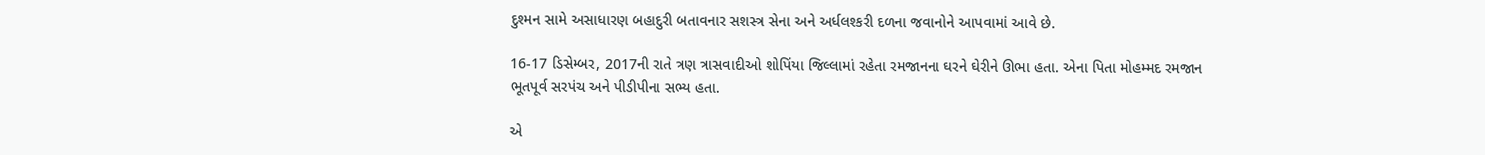દુશ્મન સામે અસાધારણ બહાદુરી બતાવનાર સશસ્ત્ર સેના અને અર્ધલશ્કરી દળના જવાનોને આપવામાં આવે છે.

16-17 ડિસેમ્બર, 2017ની રાતે ત્રણ ત્રાસવાદીઓ શોપિંયા જિલ્લામાં રહેતા રમજાનના ઘરને ઘેરીને ઊભા હતા. એના પિતા મોહમ્મદ રમજાન ભૂતપૂર્વ સરપંચ અને પીડીપીના સભ્ય હતા.

એ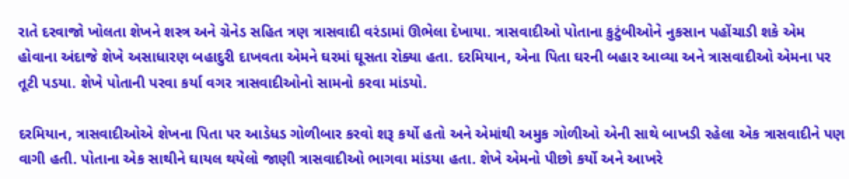રાતે દરવાજો ખોલતા શેખને શસ્ત્ર અને ગ્રેનેડ સહિત ત્રણ ત્રાસવાદી વરંડામાં ઊભેલા દેખાયા. ત્રાસવાદીઓ પોતાના કુટુંબીઓને નુકસાન પહોંચાડી શકે એમ હોવાના અંદાજે શેખે અસાધારણ બહાદુરી દાખવતા એમને ઘરમાં ઘૂસતા રોક્યા હતા. દરમિયાન, એના પિતા ઘરની બહાર આવ્યા અને ત્રાસવાદીઓ એમના પર તૂટી પડયા. શેખે પોતાની પરવા કર્યા વગર ત્રાસવાદીઓનો સામનો કરવા માંડયો.

દરમિયાન, ત્રાસવાદીઓએ શેખના પિતા પર આડેધડ ગોળીબાર કરવો શરૂ કર્યો હતો અને એમાંથી અમુક ગોળીઓ એની સાથે બાખડી રહેલા એક ત્રાસવાદીને પણ વાગી હતી. પોતાના એક સાથીને ઘાયલ થયેલો જાણી ત્રાસવાદીઓ ભાગવા માંડયા હતા. શેખે એમનો પીછો કર્યો અને આખરે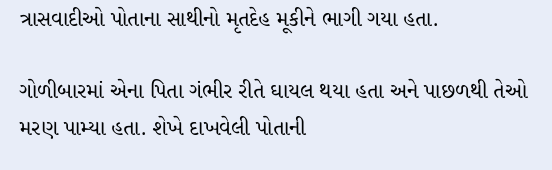ત્રાસવાદીઓ પોતાના સાથીનો મૃતદેહ મૂકીને ભાગી ગયા હતા.

ગોળીબારમાં એના પિતા ગંભીર રીતે ઘાયલ થયા હતા અને પાછળથી તેઓ મરણ પામ્યા હતા. શેખે દાખવેલી પોતાની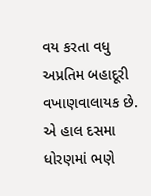વય કરતા વધુ અપ્રતિમ બહાદૂરી વખાણવાલાયક છે. એ હાલ દસમા ધોરણમાં ભણે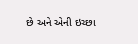છે અને એની ઇચ્છા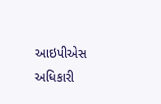આઇપીએસ અધિકારી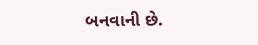બનવાની છે.